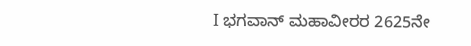I ಭಗವಾನ್ ಮಹಾವೀರರ 2625ನೇ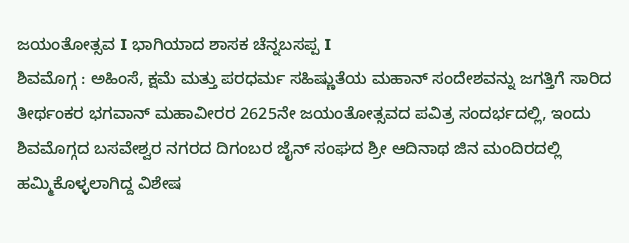ಜಯಂತೋತ್ಸವ I ಭಾಗಿಯಾದ ಶಾಸಕ ಚೆನ್ನಬಸಪ್ಪ I
ಶಿವಮೊಗ್ಗ : ಅಹಿಂಸೆ, ಕ್ಷಮೆ ಮತ್ತು ಪರಧರ್ಮ ಸಹಿಷ್ಣುತೆಯ ಮಹಾನ್ ಸಂದೇಶವನ್ನು ಜಗತ್ತಿಗೆ ಸಾರಿದ ತೀರ್ಥಂಕರ ಭಗವಾನ್ ಮಹಾವೀರರ 2625ನೇ ಜಯಂತೋತ್ಸವದ ಪವಿತ್ರ ಸಂದರ್ಭದಲ್ಲಿ, ಇಂದು ಶಿವಮೊಗ್ಗದ ಬಸವೇಶ್ವರ ನಗರದ ದಿಗಂಬರ ಜೈನ್ ಸಂಘದ ಶ್ರೀ ಆದಿನಾಥ ಜಿನ ಮಂದಿರದಲ್ಲಿ ಹಮ್ಮಿಕೊಳ್ಳಲಾಗಿದ್ದ ವಿಶೇಷ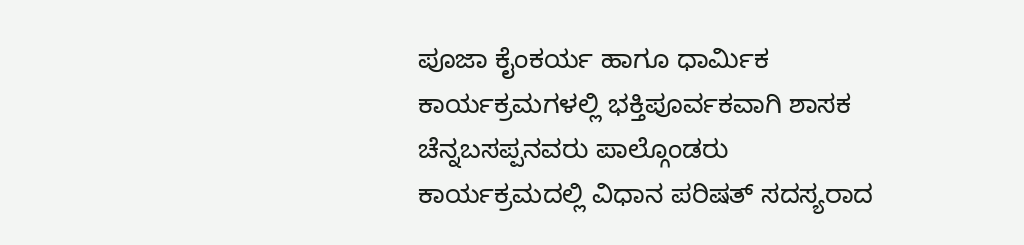ಪೂಜಾ ಕೈಂಕರ್ಯ ಹಾಗೂ ಧಾರ್ಮಿಕ ಕಾರ್ಯಕ್ರಮಗಳಲ್ಲಿ ಭಕ್ತಿಪೂರ್ವಕವಾಗಿ ಶಾಸಕ ಚೆನ್ನಬಸಪ್ಪನವರು ಪಾಲ್ಗೊಂಡರು
ಕಾರ್ಯಕ್ರಮದಲ್ಲಿ ವಿಧಾನ ಪರಿಷತ್ ಸದಸ್ಯರಾದ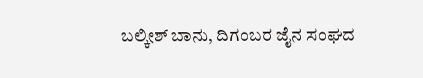ಬಲ್ಕೀಶ್ ಬಾನು, ದಿಗಂಬರ ಜೈನ ಸಂಘದ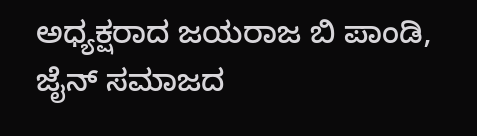ಅಧ್ಯಕ್ಷರಾದ ಜಯರಾಜ ಬಿ ಪಾಂಡಿ, ಜೈನ್ ಸಮಾಜದ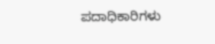ಪದಾಧಿಕಾರಿಗಳು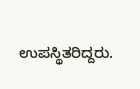ಉಪಸ್ಥಿತರಿದ್ದರು.